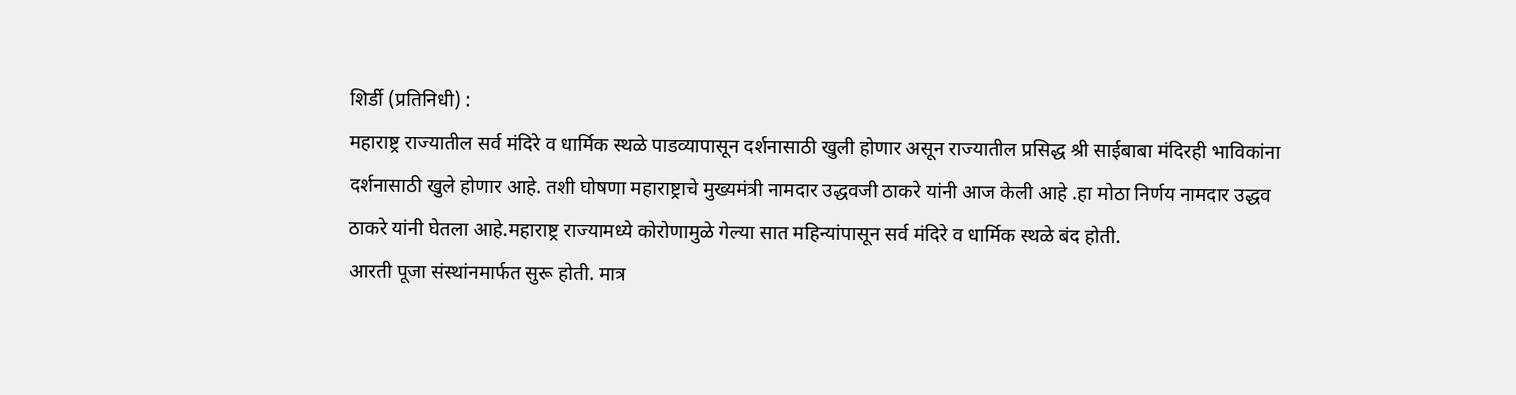शिर्डी (प्रतिनिधी) :
महाराष्ट्र राज्यातील सर्व मंदिरे व धार्मिक स्थळे पाडव्यापासून दर्शनासाठी खुली होणार असून राज्यातील प्रसिद्ध श्री साईबाबा मंदिरही भाविकांना दर्शनासाठी खुले होणार आहे. तशी घोषणा महाराष्ट्राचे मुख्यमंत्री नामदार उद्धवजी ठाकरे यांनी आज केली आहे .हा मोठा निर्णय नामदार उद्धव ठाकरे यांनी घेतला आहे.महाराष्ट्र राज्यामध्ये कोरोणामुळे गेल्या सात महिन्यांपासून सर्व मंदिरे व धार्मिक स्थळे बंद होती.
आरती पूजा संस्थांनमार्फत सुरू होती. मात्र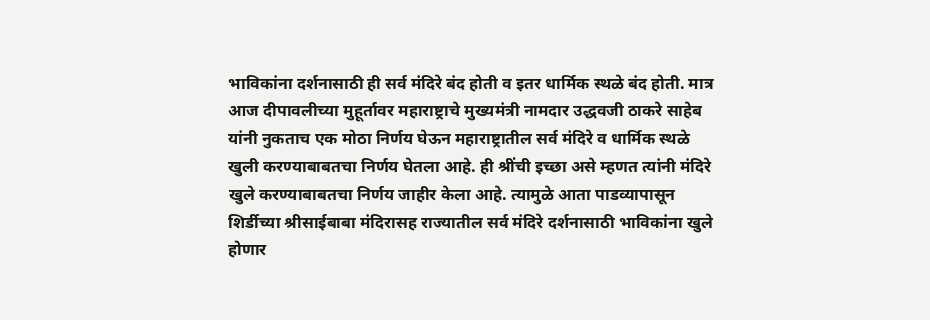भाविकांना दर्शनासाठी ही सर्व मंदिरे बंद होती व इतर धार्मिक स्थळे बंद होती. मात्र आज दीपावलीच्या मुहूर्तावर महाराष्ट्राचे मुख्यमंत्री नामदार उद्धवजी ठाकरे साहेब यांनी नुकताच एक मोठा निर्णय घेऊन महाराष्ट्रातील सर्व मंदिरे व धार्मिक स्थळे खुली करण्याबाबतचा निर्णय घेतला आहे. ही श्रींची इच्छा असे म्हणत त्यांनी मंदिरे खुले करण्याबाबतचा निर्णय जाहीर केला आहे. त्यामुळे आता पाडव्यापासून शिर्डीच्या श्रीसाईबाबा मंदिरासह राज्यातील सर्व मंदिरे दर्शनासाठी भाविकांना खुले होणार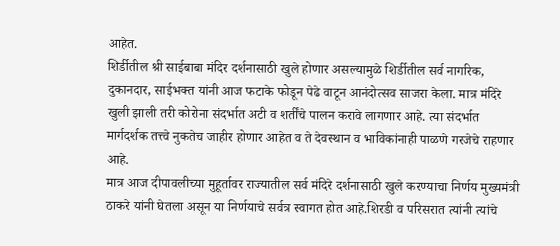आहेत.
शिर्डीतील श्री साईबाबा मंदिर दर्शनासाठी खुले होणार असल्यामुळे शिर्डीतील सर्व नागरिक, दुकानदार, साईभक्त यांनी आज फटाके फोडून पेढे वाटून आनंदोत्सव साजरा केला. मात्र मंदिरे खुली झाली तरी कोरोना संदर्भात अटी व शर्तींचे पालन करावे लागणार आहे. त्या संदर्भात मार्गदर्शक तत्त्वे नुकतेच जाहीर होणार आहेत व ते देवस्थान व भाविकांनाही पाळणे गरजेचे राहणार आहे.
मात्र आज दीपावलीच्या मुहूर्तावर राज्यातील सर्व मंदिरे दर्शनासाठी खुले करण्याचा निर्णय मुख्यमंत्री ठाकरे यांनी घेतला असून या निर्णयाचे सर्वत्र स्वागत होत आहे.शिरडी व परिसरात त्यांनी त्यांचे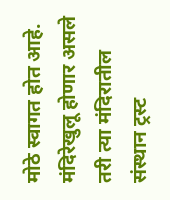मोठे स्वागत होत आहे. मंदिरेखुलू होणार असले तरी त्या मंदिरातील संस्थान ट्रस्ट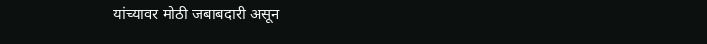यांच्यावर मोठी जबाबदारी असून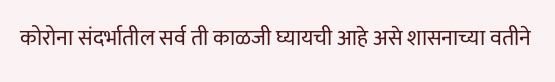कोरोना संदर्भातील सर्व ती काळजी घ्यायची आहे असे शासनाच्या वतीने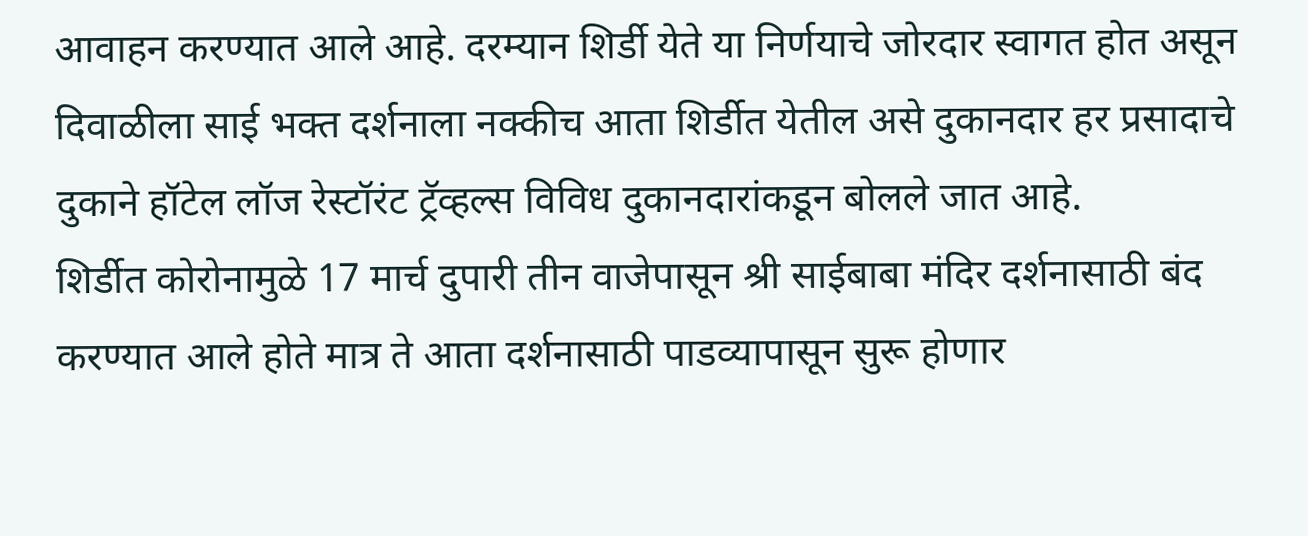आवाहन करण्यात आले आहे. दरम्यान शिर्डी येते या निर्णयाचे जोरदार स्वागत होत असून दिवाळीला साई भक्त दर्शनाला नक्कीच आता शिर्डीत येतील असे दुकानदार हर प्रसादाचे दुकाने हॉटेल लॉज रेस्टॉरंट ट्रॅव्हल्स विविध दुकानदारांकडून बोलले जात आहे.
शिर्डीत कोरोनामुळे 17 मार्च दुपारी तीन वाजेपासून श्री साईबाबा मंदिर दर्शनासाठी बंद करण्यात आले होते मात्र ते आता दर्शनासाठी पाडव्यापासून सुरू होणार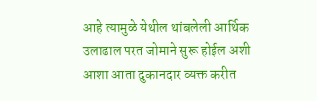आहे त्यामुळे येथील थांबलेली आर्थिक उलाढाल परत जोमाने सुरू होईल अशी आशा आता दुकानदार व्यक्त करीत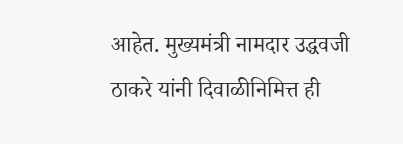आहेत. मुख्यमंत्री नामदार उद्धवजी ठाकरे यांनी दिवाळीनिमित्त ही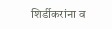शिर्डीकरांना व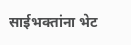साईभक्तांना भेट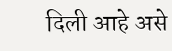दिली आहे असे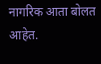नागरिक आता बोलत आहेत.